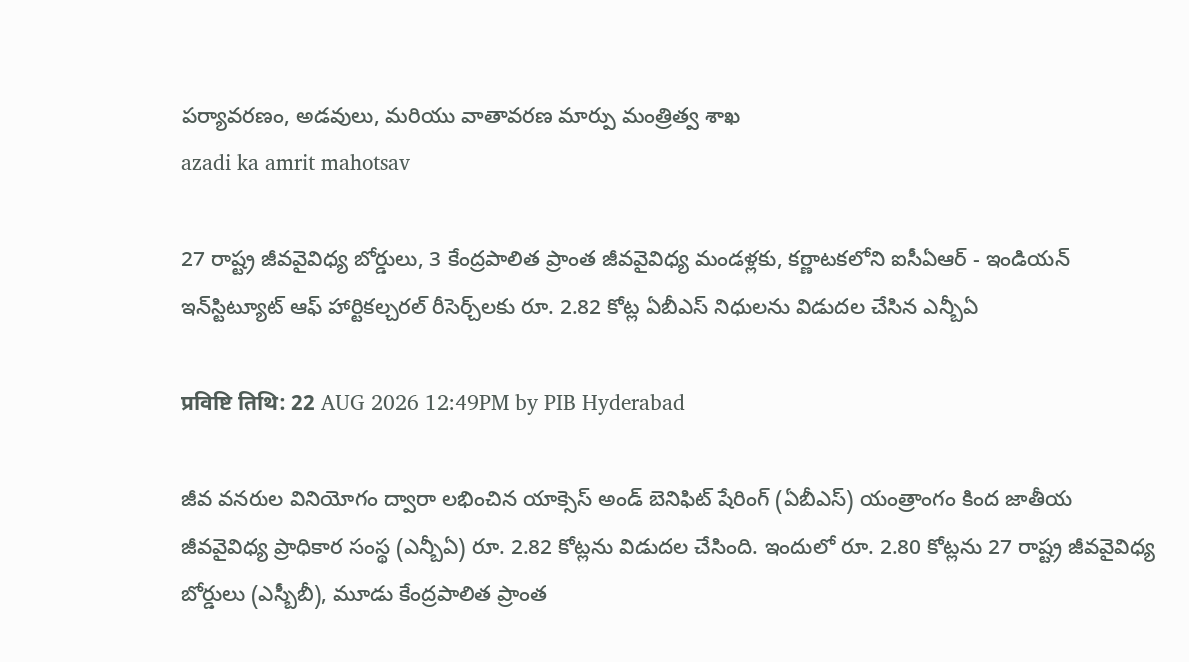పర్యావరణం, అడవులు, మరియు వాతావరణ మార్పు మంత్రిత్వ శాఖ
azadi ka amrit mahotsav

27 రాష్ట్ర జీవవైవిధ్య బోర్డులు, 3 కేంద్రపాలిత ప్రాంత జీవవైవిధ్య మండళ్లకు, కర్ణాటకలోని ఐసీఏఆర్ - ఇండియన్ ఇన్‌స్టిట్యూట్ ఆఫ్ హార్టికల్చరల్ రీసెర్చ్‌లకు రూ. 2.82 కోట్ల ఏబీఎస్ నిధులను విడుదల చేసిన ఎన్బీఏ

प्रविष्टि तिथि: 22 AUG 2026 12:49PM by PIB Hyderabad

జీవ వనరుల వినియోగం ద్వారా లభించిన యాక్సెస్ అండ్ బెనిఫిట్ షేరింగ్ (ఏబీఎస్) యంత్రాంగం కింద జాతీయ జీవవైవిధ్య ప్రాధికార సంస్థ (ఎన్బీఏ) రూ. 2.82 కోట్లను విడుదల చేసింది. ఇందులో రూ. 2.80 కోట్లను 27 రాష్ట్ర జీవవైవిధ్య బోర్డులు (ఎస్బీబీ), మూడు కేంద్రపాలిత ప్రాంత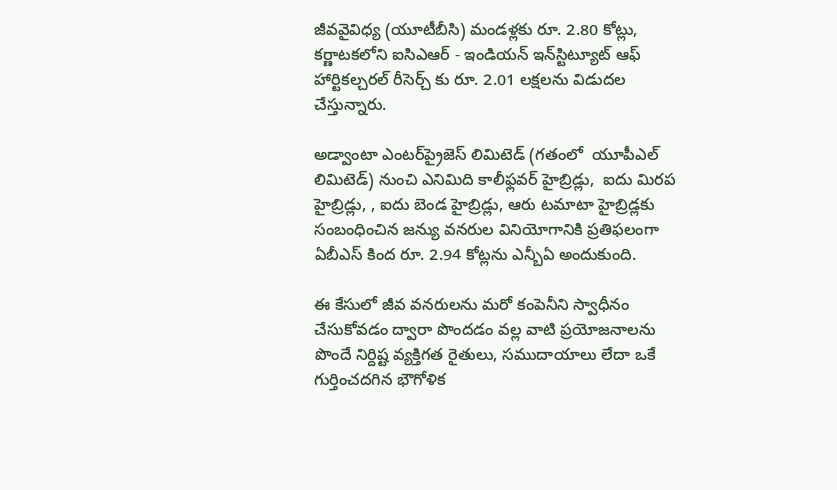జీవవైవిధ్య (యూటీబీసి) మండళ్లకు రూ. 2.80 కోట్లు, కర్ణాటకలోని ఐసిఎఆర్ - ఇండియన్ ఇన్‌స్టిట్యూట్ ఆఫ్ హార్టికల్చరల్ రీసెర్చ్ కు రూ. 2.01 లక్షలను విడుదల చేస్తున్నారు.

అడ్వాంటా ఎంటర్‌ప్రైజెస్ లిమిటెడ్ (గతంలో  యూపీఎల్ లిమిటెడ్) నుంచి ఎనిమిది కాలీఫ్లవర్‌ హైబ్రిడ్లు,  ఐదు మిరప హైబ్రిడ్లు, , ఐదు బెండ హైబ్రిడ్లు, ఆరు టమాటా హైబ్రిడ్లకు సంబంధించిన జన్యు వనరుల వినియోగానికి ప్రతిఫలంగా ఏబీఎస్ కింద రూ. 2.94 కోట్లను ఎన్బీఏ అందుకుంది.

ఈ కేసులో జీవ వనరులను మరో కంపెనీని స్వాధీనం చేసుకోవడం ద్వారా పొందడం వల్ల వాటి ప్రయోజనాలను పొందే నిర్దిష్ట వ్యక్తిగత రైతులు, సముదాయాలు లేదా ఒకే గుర్తించదగిన భౌగోళిక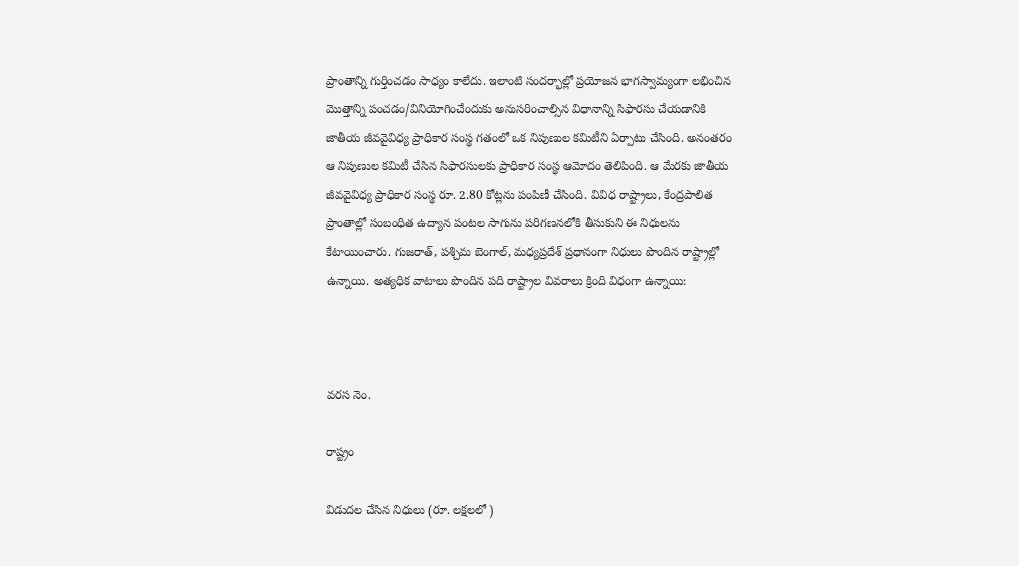ప్రాంతాన్ని గుర్తించడం సాధ్యం కాలేదు. ఇలాంటి సందర్భాల్లో ప్రయోజన భాగస్వామ్యంగా లభించిన మొత్తాన్ని పంచడం/వినియోగించేందుకు అనుసరించాల్సిన విధానాన్ని సిఫారసు చేయడానికి జాతీయ జీవవైవిధ్య ప్రాధికార సంస్థ గతంలో ఒక నిపుణుల కమిటీని ఏర్పాటు చేసింది. అనంతరం ఆ నిపుణుల కమిటీ చేసిన సిఫారసులకు ప్రాధికార సంస్థ ఆమోదం తెలిపింది. ఆ మేరకు జాతీయ జీవవైవిధ్య ప్రాధికార సంస్థ రూ. 2.80 కోట్లను పంపిణీ చేసింది. వివిధ రాష్ట్రాలు, కేంద్రపాలిత ప్రాంతాల్లో సంబంధిత ఉద్యాన పంటల సాగును పరిగణనలోకి తీసుకుని ఈ నిధులను కేటాయించారు. గుజరాత్, పశ్చిమ బెంగాల్, మధ్యప్రదేశ్ ప్రధానంగా నిధులు పొందిన రాష్ట్రాల్లో ఉన్నాయి. అత్యధిక వాటాలు పొందిన పది రాష్ట్రాల వివరాలు క్రింది విధంగా ఉన్నాయి:



వరస నెం.

రాష్ట్రం

విడుదల చేసిన నిధులు (రూ. లక్షలలో )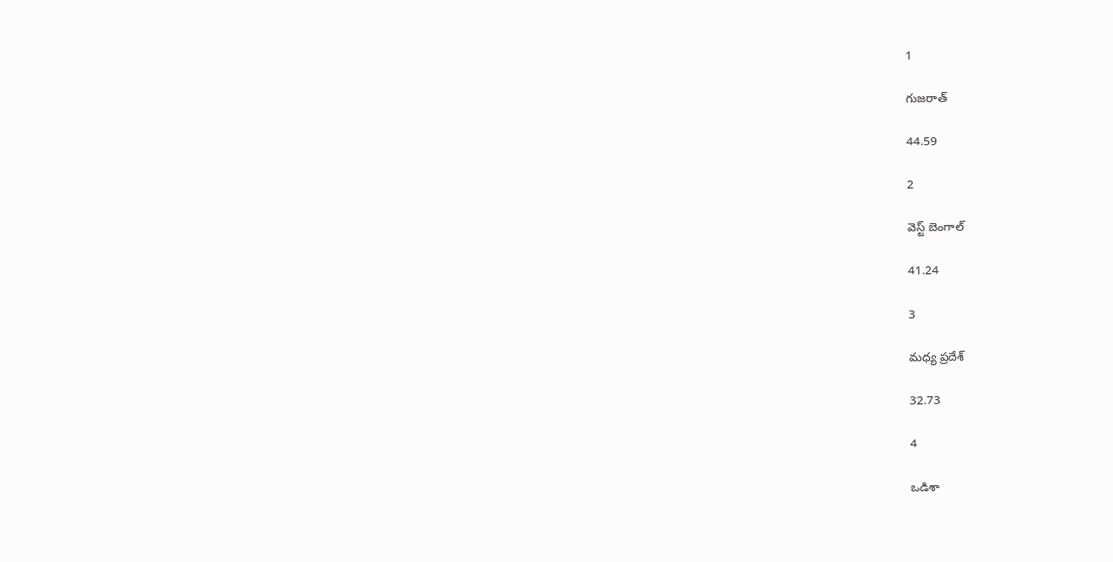1

గుజరాత్

44.59

2

వెస్ట్ బెంగాల్

41.24

3

మధ్య ప్రదేశ్

32.73

4

ఒడిశా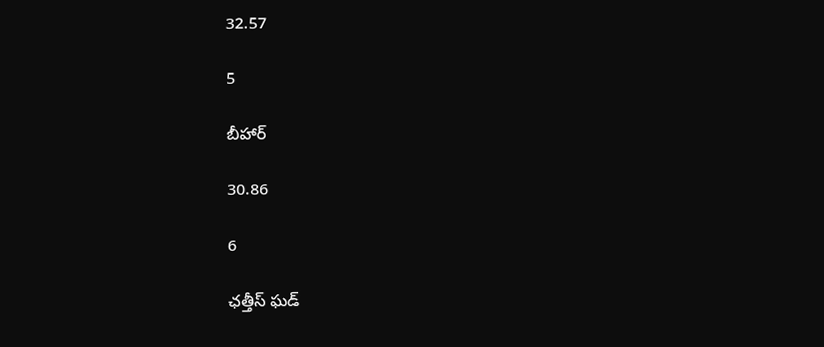32.57

5

బీహార్

30.86

6

ఛత్తీస్ ఘడ్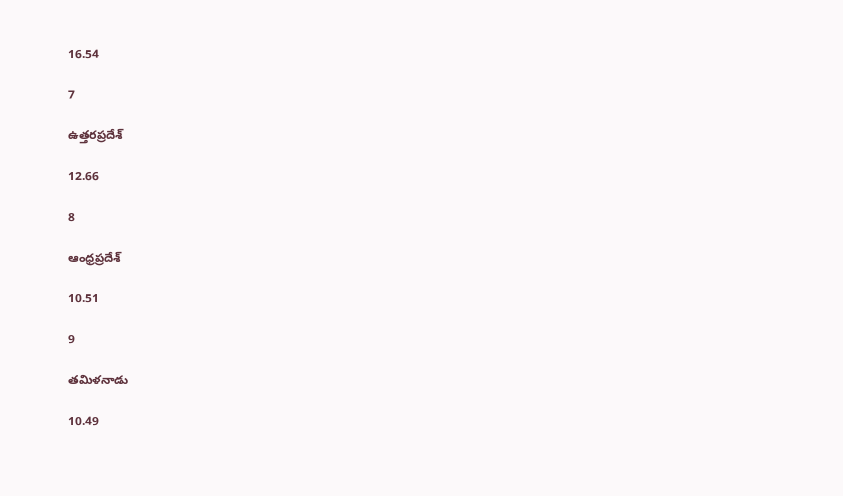16.54

7

ఉత్తరప్రదేశ్

12.66

8

ఆంధ్రప్రదేశ్

10.51

9

తమిళనాడు

10.49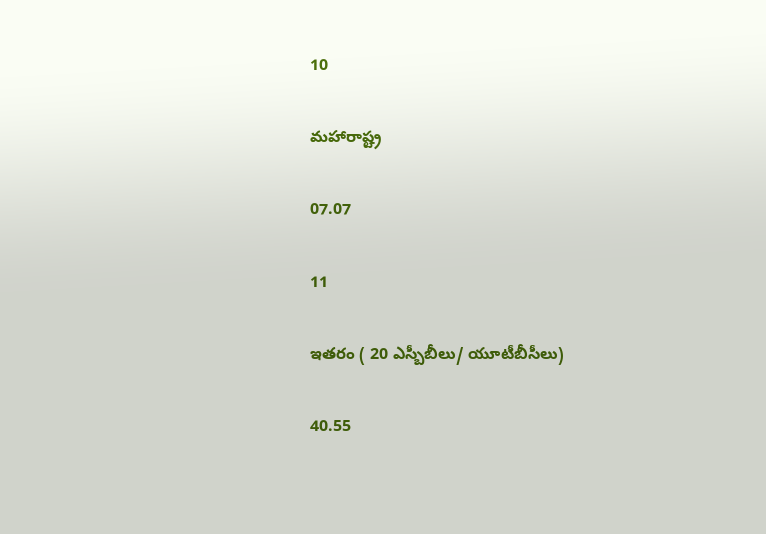10

మహారాష్ట్ర

07.07

11

ఇతరం ( 20 ఎస్బీబీలు/ యూటీబీసీలు)

40.55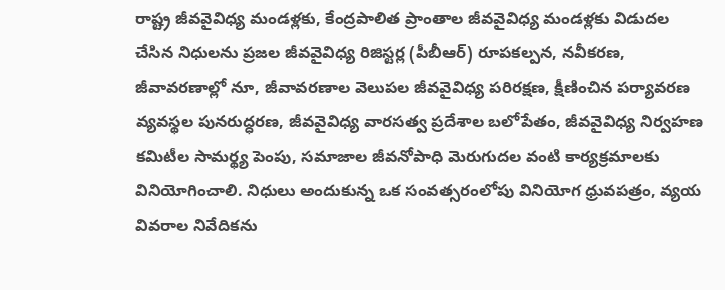రాష్ట్ర జీవవైవిధ్య మండళ్లకు, కేంద్రపాలిత ప్రాంతాల జీవవైవిధ్య మండళ్లకు విడుదల చేసిన నిధులను ప్రజల జీవవైవిధ్య రిజిస్టర్ల (పీబీఆర్) రూపకల్పన, నవీకరణ, జీవావరణాల్లో నూ, జీవావరణాల వెలుపల జీవవైవిధ్య పరిరక్షణ, క్షీణించిన పర్యావరణ వ్యవస్థల పునరుద్ధరణ, జీవవైవిధ్య వారసత్వ ప్రదేశాల బలోపేతం, జీవవైవిధ్య నిర్వహణ కమిటీల సామర్థ్య పెంపు, సమాజాల జీవనోపాధి మెరుగుదల వంటి కార్యక్రమాలకు వినియోగించాలి. నిధులు అందుకున్న ఒక సంవత్సరంలోపు వినియోగ ధ్రువపత్రం, వ్యయ వివరాల నివేదికను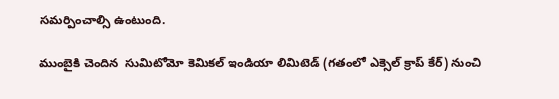సమర్పించాల్సి ఉంటుంది.

ముంబైకి చెందిన  సుమిటోమో కెమికల్ ఇండియా లిమిటెడ్ (గతంలో ఎక్సెల్ క్రాప్ కేర్) నుంచి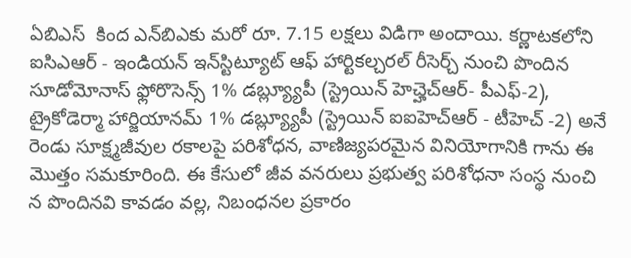ఏబిఎస్  కింద ఎన్‌బిఎకు మరో రూ. 7.15 లక్షలు విడిగా అందాయి. కర్ణాటకలోని ఐసిఎఆర్ - ఇండియన్ ఇన్‌స్టిట్యూట్ ఆఫ్ హార్టికల్చరల్ రీసెర్చ్ నుంచి పొందిన సూడోమోనాస్ ఫ్లోరొసెన్స్ 1% డబ్ల్య్యూపీ (స్ట్రెయిన్ హెచ్హెచ్ఆర్- పీఎఫ్-2), ట్రైకోడెర్మా హార్జియానమ్ 1% డబ్ల్య్యూపీ (స్ట్రెయిన్ ఐఐహెచ్ఆర్ - టీహెచ్ -2) అనే రెండు సూక్ష్మజీవుల రకాలపై పరిశోధన, వాణిజ్యపరమైన వినియోగానికి గాను ఈ మొత్తం సమకూరింది. ఈ కేసులో జీవ వనరులు ప్రభుత్వ పరిశోధనా సంస్థ నుంచి న పొందినవి కావడం వల్ల, నిబంధనల ప్రకారం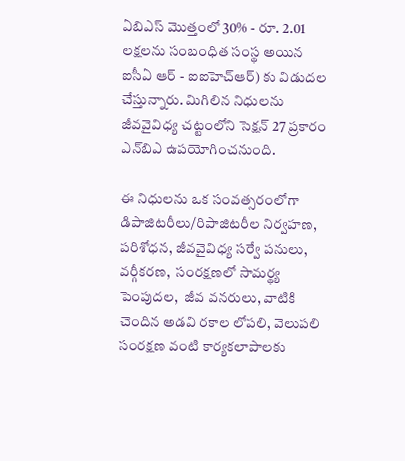ఏబిఎస్ మొత్తంలో 30% - రూ. 2.01 లక్షలను సంబంధిత సంస్థ అయిన ఐసీఏ ఆర్ - ఐఐహెచ్ఆర్) కు విడుదల చేస్తున్నారు. మిగిలిన నిధులను జీవవైవిధ్య చట్టంలోని సెక్షన్ 27 ప్రకారం ఎన్‌బిఎ ఉపయోగించనుంది.

ఈ నిధులను ఒక సంవత్సరంలోగా డిపాజిటరీలు/రిపాజిటరీల నిర్వహణ, పరిశోధన, జీవవైవిధ్య సర్వే పనులు, వర్గీకరణ,  సంరక్షణలో సామర్థ్య పెంపుదల,  జీవ వనరులు, వాటికి చెందిన అడవి రకాల లోపలి, వెలుపలి సంరక్షణ వంటి కార్యకలాపాలకు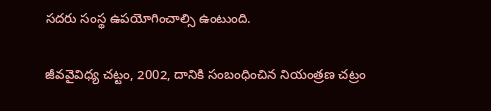సదరు సంస్థ ఉపయోగించాల్సి ఉంటుంది.

జీవవైవిధ్య చట్టం, 2002, దానికి సంబంధించిన నియంత్రణ చట్రం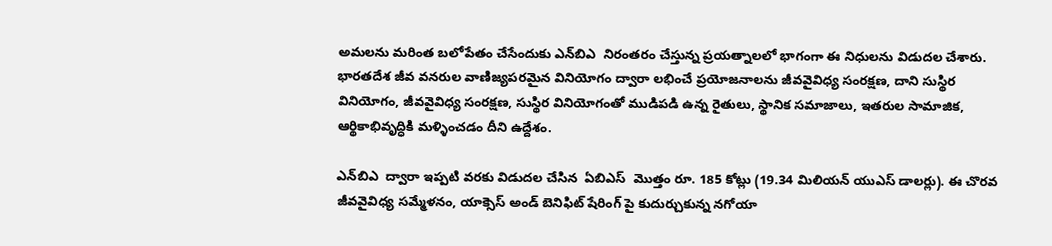అమలను మరింత బలోపేతం చేసేందుకు ఎన్‌బిఎ  నిరంతరం చేస్తున్న ప్రయత్నాలలో భాగంగా ఈ నిధులను విడుదల చేశారు. భారతదేశ జీవ వనరుల వాణిజ్యపరమైన వినియోగం ద్వారా లభించే ప్రయోజనాలను జీవవైవిధ్య సంరక్షణ, దాని సుస్థిర వినియోగం, జీవవైవిధ్య సంరక్షణ, సుస్థిర వినియోగంతో ముడిపడి ఉన్న రైతులు, స్థానిక సమాజాలు, ఇతరుల సామాజిక, ఆర్థికాభివృద్ధికి మళ్ళించడం దీని ఉద్దేశం.

ఎన్‌బిఎ  ద్వారా ఇప్పటి వరకు విడుదల చేసిన  ఏబిఎస్  మొత్తం రూ. 185 కోట్లు (19.34 మిలియన్ యుఎస్ డాలర్లు). ఈ చొరవ జీవవైవిధ్య సమ్మేళనం, యాక్సెస్ అండ్ బెనిఫిట్ షేరింగ్ పై కుదుర్చుకున్న నగోయా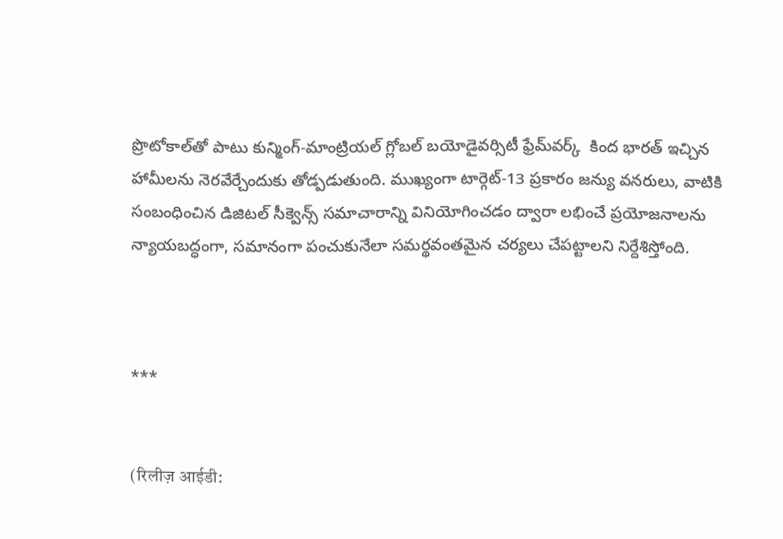ప్రొటోకాల్‌తో పాటు కున్మింగ్-మాంట్రియల్ గ్లోబల్ బయోడైవర్సిటీ ఫ్రేమ్‌వర్క్  కింద భారత్ ఇచ్చిన హామీలను నెరవేర్చేందుకు తోడ్పడుతుంది. ముఖ్యంగా టార్గెట్‌-13 ప్రకారం జన్యు వనరులు, వాటికి సంబంధించిన డిజిటల్ సీక్వెన్స్‌ సమాచారాన్ని వినియోగించడం ద్వారా లభించే ప్రయోజనాలను న్యాయబద్ధంగా, సమానంగా పంచుకునేలా సమర్థవంతమైన చర్యలు చేపట్టాలని నిర్దేశిస్తోంది.



***


(रिलीज़ आईडी: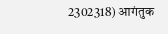2302318) आगंतुक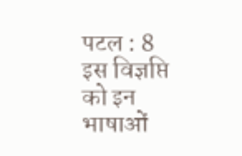पटल : 8
इस विज्ञप्ति को इन भाषाओं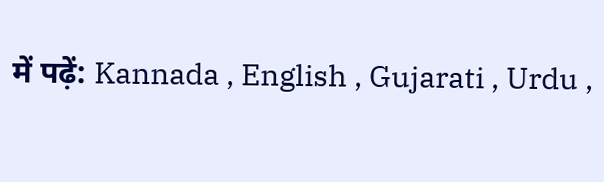में पढ़ें: Kannada , English , Gujarati , Urdu ,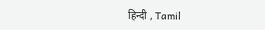हिन्दी , Tamil